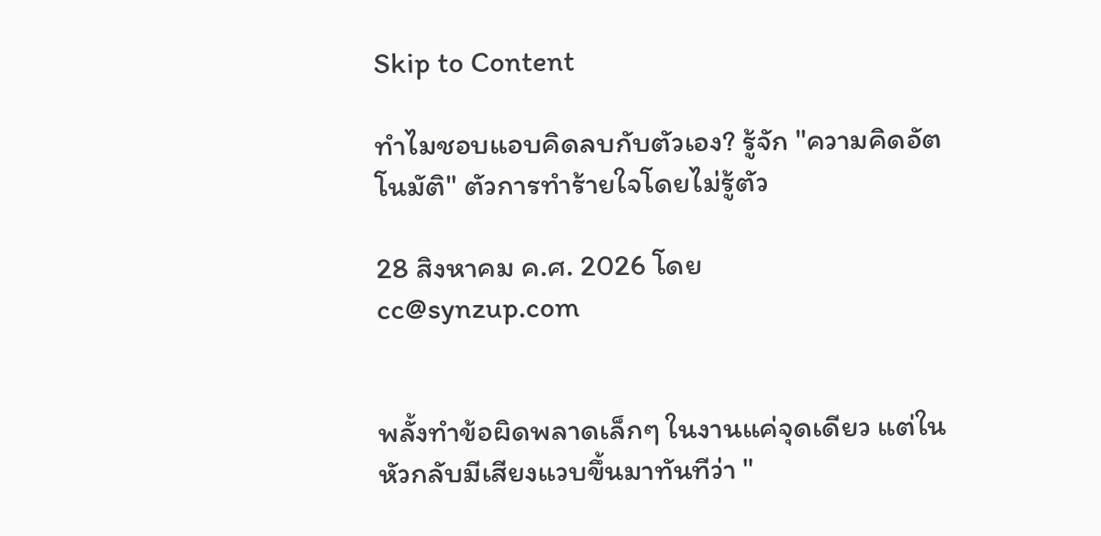Skip to Content

ทำไมชอบแอบคิดลบกับตัวเอง? รู้จัก "ความคิดอัตโนมัติ" ตัวการทำร้ายใจโดยไม่รู้ตัว

28 สิงหาคม ค.ศ. 2026 โดย
cc@synzup.com


พลั้งทำข้อผิดพลาดเล็กๆ ในงานแค่จุดเดียว แต่ในหัวกลับมีเสียงแวบขึ้นมาทันทีว่า "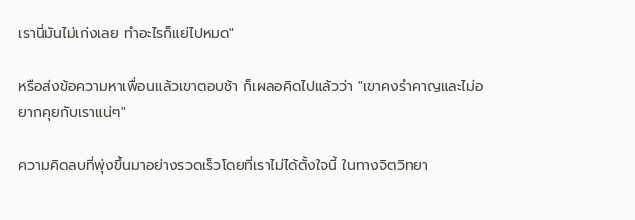เรานี่มันไม่เก่งเลย ทำอะไรก็แย่ไปหมด"

หรือส่งข้อความหาเพื่อนแล้วเขาตอบช้า ก็เผลอคิดไปแล้วว่า "เขาคงรำคาญและไม่อยากคุยกับเราแน่ๆ"

ความคิดลบที่พุ่งขึ้นมาอย่างรวดเร็วโดยที่เราไม่ได้ตั้งใจนี้ ในทางจิตวิทยา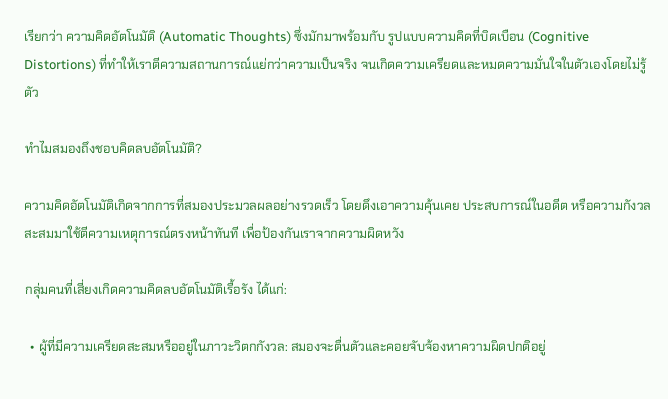เรียกว่า ความคิดอัตโนมัติ (Automatic Thoughts) ซึ่งมักมาพร้อมกับ รูปแบบความคิดที่บิดเบือน (Cognitive Distortions) ที่ทำให้เราตีความสถานการณ์แย่กว่าความเป็นจริง จนเกิดความเครียดและหมดความมั่นใจในตัวเองโดยไม่รู้ตัว

ทำไมสมองถึงชอบคิดลบอัตโนมัติ?

ความคิดอัตโนมัติเกิดจากการที่สมองประมวลผลอย่างรวดเร็ว โดยดึงเอาความคุ้นเคย ประสบการณ์ในอดีต หรือความกังวลสะสมมาใช้ตีความเหตุการณ์ตรงหน้าทันที เพื่อป้องกันเราจากความผิดหวัง

กลุ่มคนที่เสี่ยงเกิดความคิดลบอัตโนมัติเรื้อรัง ได้แก่:

  • ผู้ที่มีความเครียดสะสมหรืออยู่ในภาวะวิตกกังวล: สมองจะตื่นตัวและคอยจับจ้องหาความผิดปกติอยู่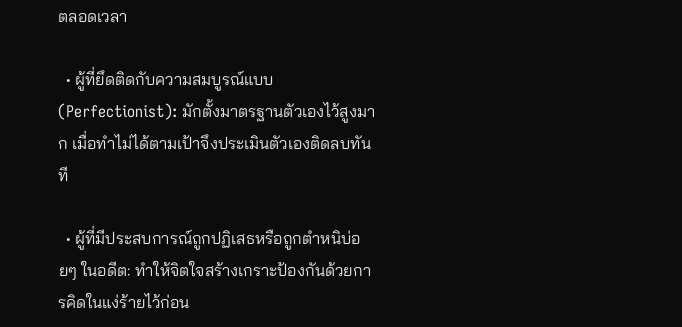ตลอดเวลา

  • ผู้ที่ยึดติดกับความสมบูรณ์แบบ (Perfectionist): มักตั้งมาตรฐานตัวเองไว้สูงมาก เมื่อทำไม่ได้ตามเป้าจึงประเมินตัวเองติดลบทันที

  • ผู้ที่มีประสบการณ์ถูกปฏิเสธหรือถูกตำหนิบ่อยๆ ในอดีต: ทำให้จิตใจสร้างเกราะป้องกันด้วยการคิดในแง่ร้ายไว้ก่อน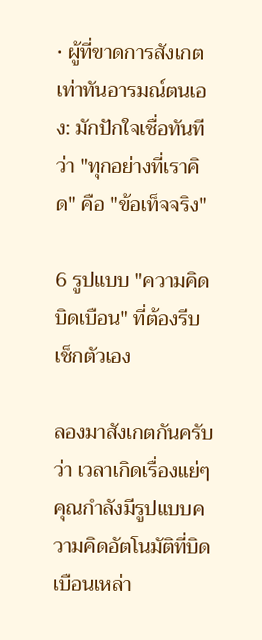• ผู้ที่ขาดการสังเกตเท่าทันอารมณ์ตนเอง: มักปักใจเชื่อทันทีว่า "ทุกอย่างที่เราคิด" คือ "ข้อเท็จจริง"

6 รูปแบบ "ความคิดบิดเบือน" ที่ต้องรีบเช็กตัวเอง

ลองมาสังเกตกันครับว่า เวลาเกิดเรื่องแย่ๆ คุณกำลังมีรูปแบบความคิดอัตโนมัติที่บิดเบือนเหล่า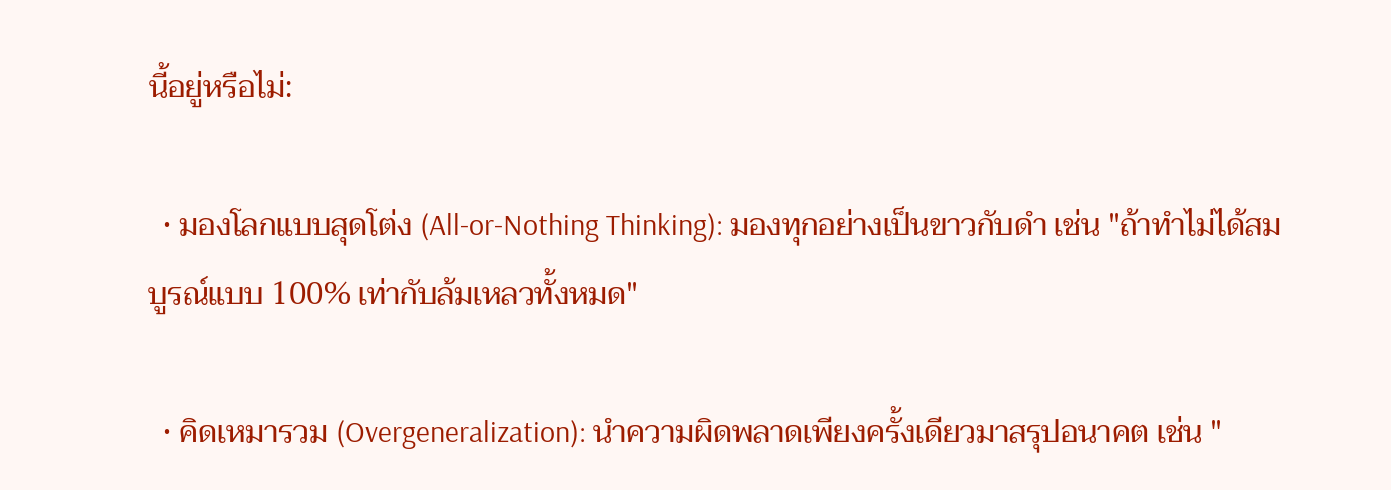นี้อยู่หรือไม่:

  • มองโลกแบบสุดโต่ง (All-or-Nothing Thinking): มองทุกอย่างเป็นขาวกับดำ เช่น "ถ้าทำไม่ได้สมบูรณ์แบบ 100% เท่ากับล้มเหลวทั้งหมด"

  • คิดเหมารวม (Overgeneralization): นำความผิดพลาดเพียงครั้งเดียวมาสรุปอนาคต เช่น "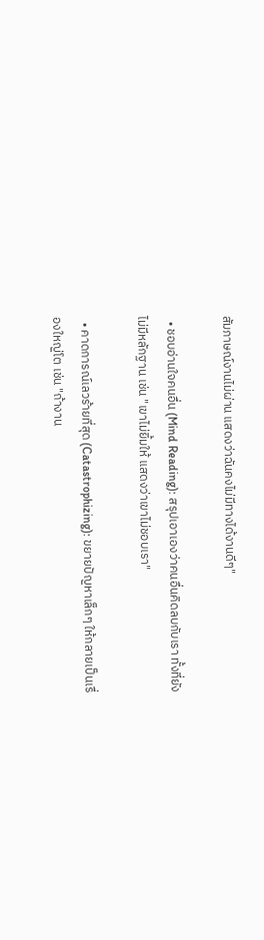สัมภาษณ์งานไม่ผ่าน แสดงว่าฉันคงไม่มีทางได้งานดีๆ"

  • ชอบอ่านใจคนอื่น (Mind Reading): สรุปเอาเองว่าคนอื่นคิดลบกับเรา ทั้งที่ยังไม่มีหลักฐาน เช่น "เขาไม่ยิ้มให้ แสดงว่าเขาไม่ชอบเรา"

  • คาดการณ์เลวร้ายที่สุด (Catastrophizing): ขยายปัญหาเล็กๆ ให้กลายเป็นเรื่องใหญ่โต เช่น "ถ้างาน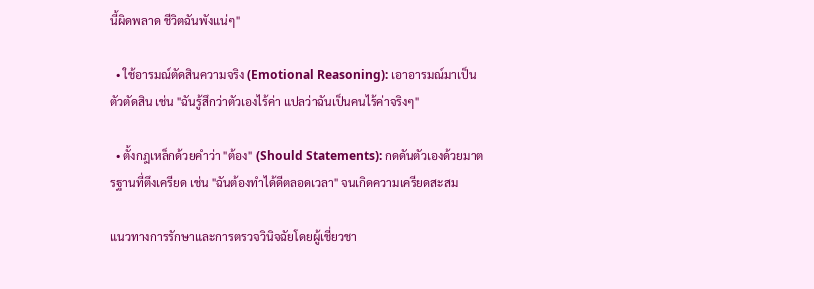นี้ผิดพลาด ชีวิตฉันพังแน่ๆ"

  • ใช้อารมณ์ตัดสินความจริง (Emotional Reasoning): เอาอารมณ์มาเป็นตัวตัดสิน เช่น "ฉันรู้สึกว่าตัวเองไร้ค่า แปลว่าฉันเป็นคนไร้ค่าจริงๆ"

  • ตั้งกฎเหล็กด้วยคำว่า "ต้อง" (Should Statements): กดดันตัวเองด้วยมาตรฐานที่ตึงเครียด เช่น "ฉันต้องทำได้ดีตลอดเวลา" จนเกิดความเครียดสะสม

แนวทางการรักษาและการตรวจวินิจฉัยโดยผู้เชี่ยวชา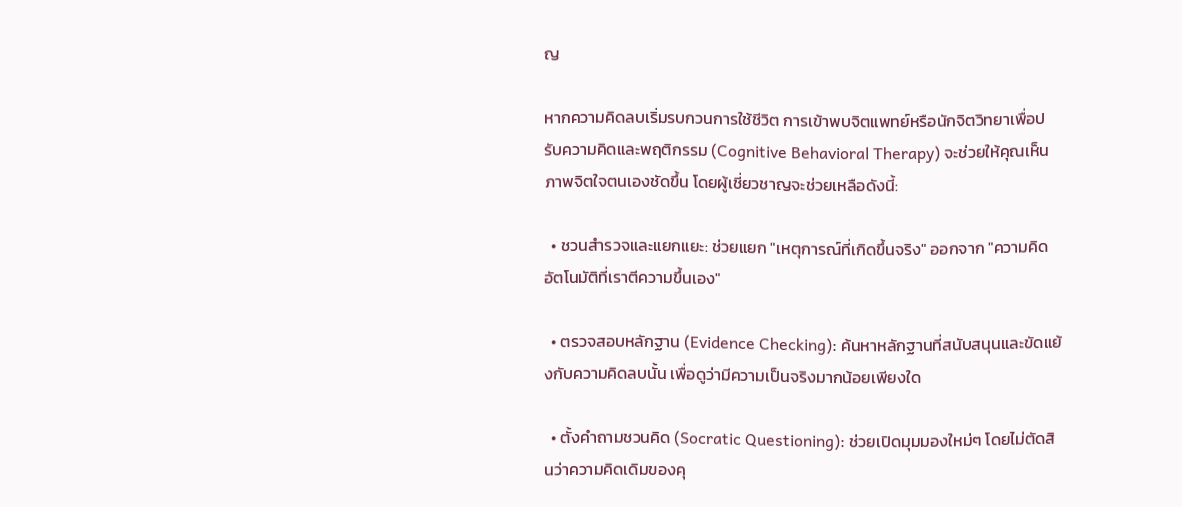ญ

หากความคิดลบเริ่มรบกวนการใช้ชีวิต การเข้าพบจิตแพทย์หรือนักจิตวิทยาเพื่อปรับความคิดและพฤติกรรม (Cognitive Behavioral Therapy) จะช่วยให้คุณเห็นภาพจิตใจตนเองชัดขึ้น โดยผู้เชี่ยวชาญจะช่วยเหลือดังนี้:

  • ชวนสำรวจและแยกแยะ: ช่วยแยก "เหตุการณ์ที่เกิดขึ้นจริง" ออกจาก "ความคิดอัตโนมัติที่เราตีความขึ้นเอง"

  • ตรวจสอบหลักฐาน (Evidence Checking): ค้นหาหลักฐานที่สนับสนุนและขัดแย้งกับความคิดลบนั้น เพื่อดูว่ามีความเป็นจริงมากน้อยเพียงใด

  • ตั้งคำถามชวนคิด (Socratic Questioning): ช่วยเปิดมุมมองใหม่ๆ โดยไม่ตัดสินว่าความคิดเดิมของคุ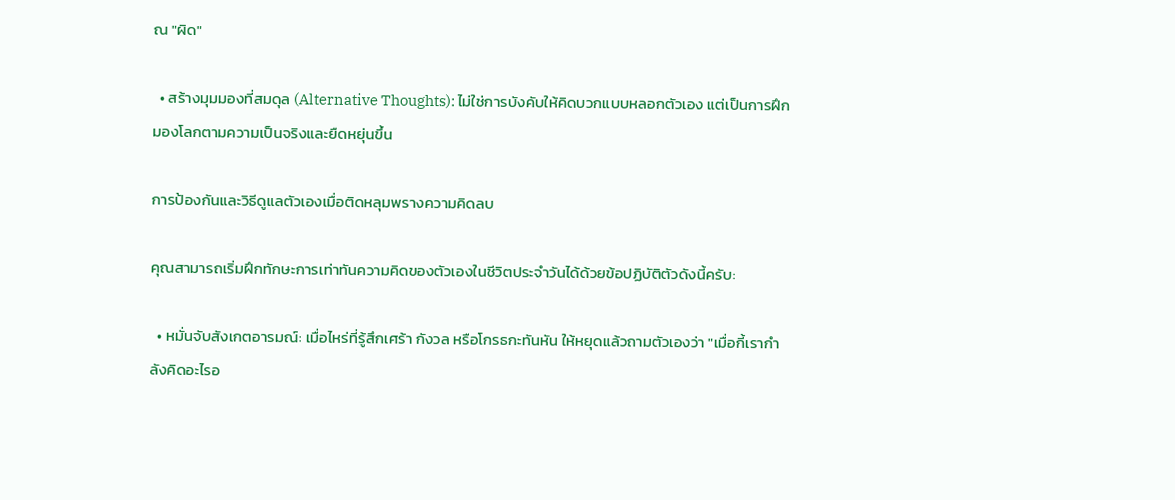ณ "ผิด"

  • สร้างมุมมองที่สมดุล (Alternative Thoughts): ไม่ใช่การบังคับให้คิดบวกแบบหลอกตัวเอง แต่เป็นการฝึกมองโลกตามความเป็นจริงและยืดหยุ่นขึ้น

การป้องกันและวิธีดูแลตัวเองเมื่อติดหลุมพรางความคิดลบ

คุณสามารถเริ่มฝึกทักษะการเท่าทันความคิดของตัวเองในชีวิตประจำวันได้ด้วยข้อปฏิบัติตัวดังนี้ครับ:

  • หมั่นจับสังเกตอารมณ์: เมื่อไหร่ที่รู้สึกเศร้า กังวล หรือโกรธกะทันหัน ให้หยุดแล้วถามตัวเองว่า "เมื่อกี้เรากำลังคิดอะไรอ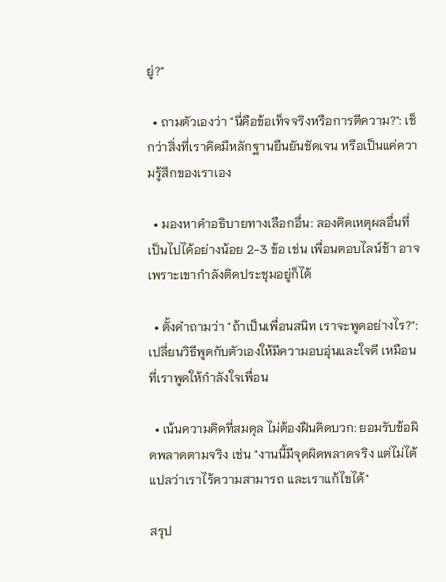ยู่?"

  • ถามตัวเองว่า "นี่คือข้อเท็จจริงหรือการตีความ?": เช็กว่าสิ่งที่เราคิดมีหลักฐานยืนยันชัดเจน หรือเป็นแค่ความรู้สึกของเราเอง

  • มองหาคำอธิบายทางเลือกอื่น: ลองคิดเหตุผลอื่นที่เป็นไปได้อย่างน้อย 2-3 ข้อ เช่น เพื่อนตอบไลน์ช้า อาจเพราะเขากำลังติดประชุมอยู่ก็ได้

  • ตั้งคำถามว่า "ถ้าเป็นเพื่อนสนิท เราจะพูดอย่างไร?": เปลี่ยนวิธีพูดกับตัวเองให้มีความอบอุ่นและใจดี เหมือนที่เราพูดให้กำลังใจเพื่อน

  • เน้นความคิดที่สมดุล ไม่ต้องฝืนคิดบวก: ยอมรับข้อผิดพลาดตามจริง เช่น "งานนี้มีจุดผิดพลาดจริง แต่ไม่ได้แปลว่าเราไร้ความสามารถ และเราแก้ไขได้"

สรุป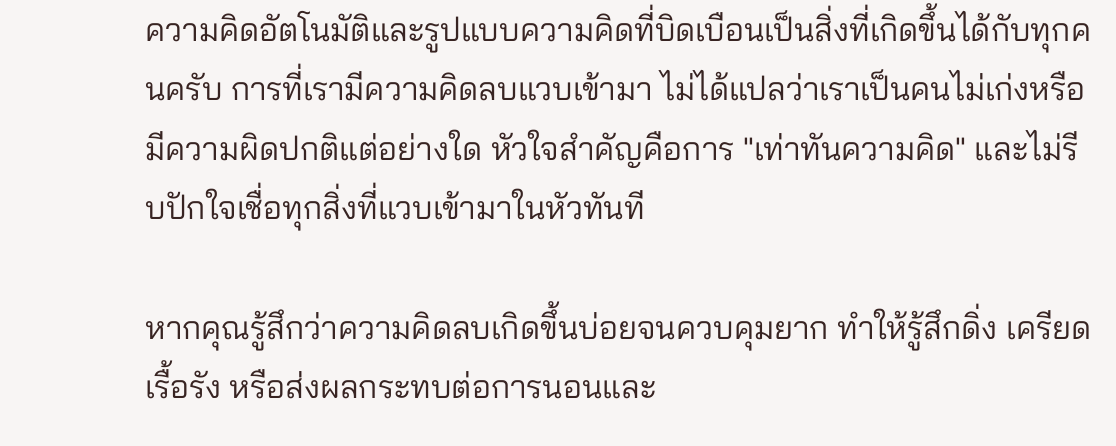ความคิดอัตโนมัติและรูปแบบความคิดที่บิดเบือนเป็นสิ่งที่เกิดขึ้นได้กับทุกคนครับ การที่เรามีความคิดลบแวบเข้ามา ไม่ได้แปลว่าเราเป็นคนไม่เก่งหรือมีความผิดปกติแต่อย่างใด หัวใจสำคัญคือการ "เท่าทันความคิด" และไม่รีบปักใจเชื่อทุกสิ่งที่แวบเข้ามาในหัวทันที

หากคุณรู้สึกว่าความคิดลบเกิดขึ้นบ่อยจนควบคุมยาก ทำให้รู้สึกดิ่ง เครียดเรื้อรัง หรือส่งผลกระทบต่อการนอนและ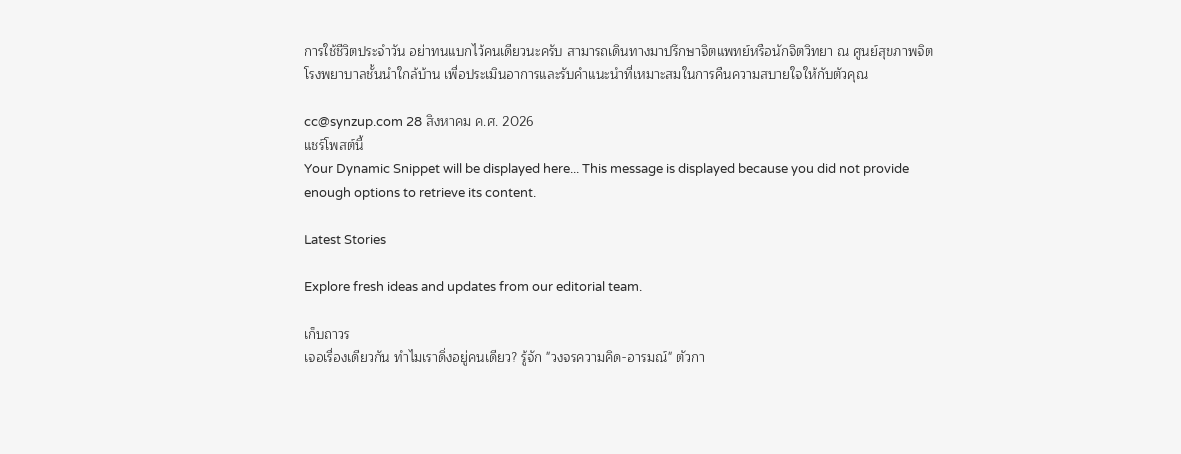การใช้ชีวิตประจำวัน อย่าทนแบกไว้คนเดียวนะครับ สามารถเดินทางมาปรึกษาจิตแพทย์หรือนักจิตวิทยา ณ ศูนย์สุขภาพจิต โรงพยาบาลชั้นนำใกล้บ้าน เพื่อประเมินอาการและรับคำแนะนำที่เหมาะสมในการคืนความสบายใจให้กับตัวคุณ

cc@synzup.com 28 สิงหาคม ค.ศ. 2026
แชร์โพสต์นี้
Your Dynamic Snippet will be displayed here... This message is displayed because you did not provide enough options to retrieve its content.

Latest Stories

Explore fresh ideas and updates from our editorial team.

เก็บถาวร
เจอเรื่องเดียวกัน ทำไมเราดิ่งอยู่คนเดียว? รู้จัก "วงจรความคิด-อารมณ์" ตัวกา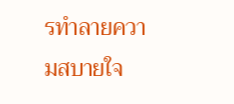รทำลายความสบายใจ